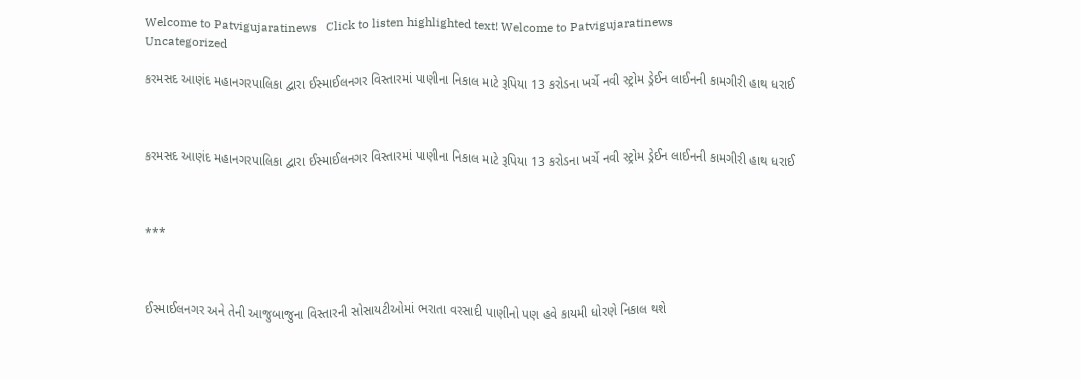Welcome to Patvigujaratinews   Click to listen highlighted text! Welcome to Patvigujaratinews
Uncategorized

કરમસદ આણંદ મહાનગરપાલિકા દ્વારા ઈસ્માઈલનગર વિસ્તારમાં પાણીના નિકાલ માટે રૂપિયા 13 કરોડના ખર્ચે નવી સ્ટ્રોમ ડ્રેઈન લાઈનની કામગીરી હાથ ધરાઈ



કરમસદ આણંદ મહાનગરપાલિકા દ્વારા ઈસ્માઈલનગર વિસ્તારમાં પાણીના નિકાલ માટે રૂપિયા 13 કરોડના ખર્ચે નવી સ્ટ્રોમ ડ્રેઈન લાઈનની કામગીરી હાથ ધરાઈ



***



ઈસ્માઈલનગર અને તેની આજુબાજુના વિસ્તારની સોસાયટીઓમાં ભરાતા વરસાદી પાણીનો પણ હવે કાયમી ધોરણે નિકાલ થશે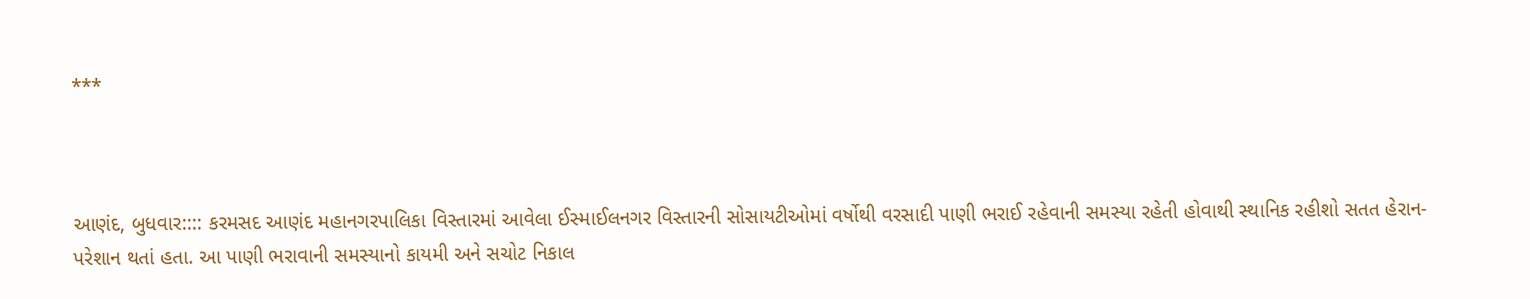***



આણંદ, બુધવાર:::: કરમસદ આણંદ મહાનગરપાલિકા વિસ્તારમાં આવેલા ઈસ્માઈલનગર વિસ્તારની સોસાયટીઓમાં વર્ષોથી વરસાદી પાણી ભરાઈ રહેવાની સમસ્યા રહેતી હોવાથી સ્થાનિક રહીશો સતત હેરાન-પરેશાન થતાં હતા. આ પાણી ભરાવાની સમસ્યાનો કાયમી અને સચોટ નિકાલ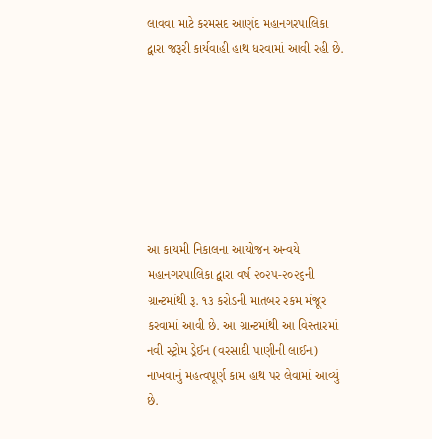લાવવા માટે કરમસદ આણંદ મહાનગરપાલિકા દ્વારા જરૂરી કાર્યવાહી હાથ ધરવામાં આવી રહી છે.







આ કાયમી નિકાલના આયોજન અન્વયે મહાનગરપાલિકા દ્વારા વર્ષ ૨૦૨૫-૨૦૨૬ની ગ્રાન્ટમાંથી રૂ. ૧૩ કરોડની માતબર રકમ મંજૂર કરવામાં આવી છે. આ ગ્રાન્ટમાંથી આ વિસ્તારમાં નવી સ્ટ્રોમ ડ્રેઈન (વરસાદી પાણીની લાઈન) નાખવાનું મહત્વપૂર્ણ કામ હાથ પર લેવામાં આવ્યું છે.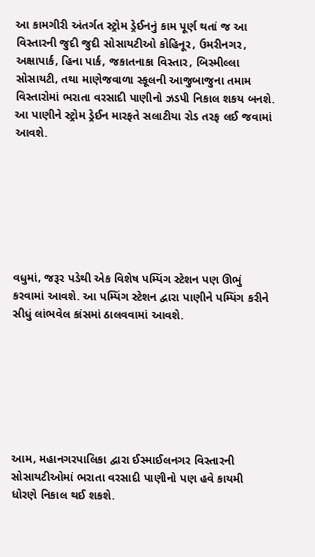આ કામગીરી અંતર્ગત સ્ટ્રોમ ડ્રેઈનનું કામ પૂર્ણ થતાં જ આ વિસ્તારની જુદી જુદી સોસાયટીઓ કોહિનૂર, ઉમરીનગર, અક્ષાપાર્ક, હિના પાર્ક, જકાતનાકા વિસ્તાર, બિસ્મીલ્લા સોસાયટી, તથા માણેજવાળા સ્કૂલની આજુબાજુના તમામ વિસ્તારોમાં ભરાતા વરસાદી પાણીનો ઝડપી નિકાલ શકય બનશે. આ પાણીને સ્ટ્રોમ ડ્રેઈન મારફતે સલાટીયા રોડ તરફ લઈ જવામાં આવશે.







વધુમાં, જરૂર પડેથી એક વિશેષ પમ્પિંગ સ્ટેશન પણ ઊભું કરવામાં આવશે. આ પમ્પિંગ સ્ટેશન દ્વારા પાણીને પમ્પિંગ કરીને સીધું લાંભવેલ કાંસમાં ઠાલવવામાં આવશે.







આમ, મહાનગરપાલિકા દ્વારા ઈસ્માઈલનગર વિસ્તારની સોસાયટીઓમાં ભરાતા વરસાદી પાણીનો પણ હવે કાયમી ધોરણે નિકાલ થઈ શકશે.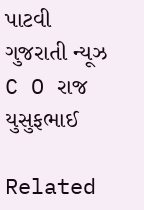પાટવી ગુજરાતી ન્યૂઝ C O રાજ યુસુફભાઈ

Related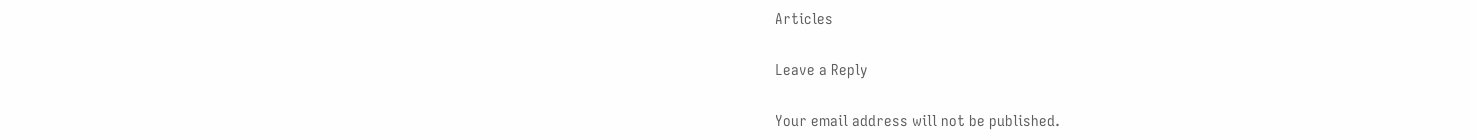Articles

Leave a Reply

Your email address will not be published.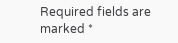Required fields are marked *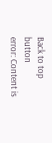Back to top button
error: Content is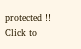protected !!
Click to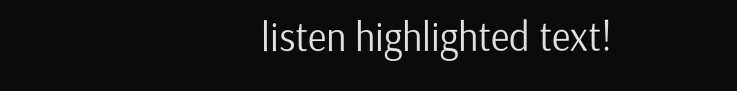listen highlighted text!